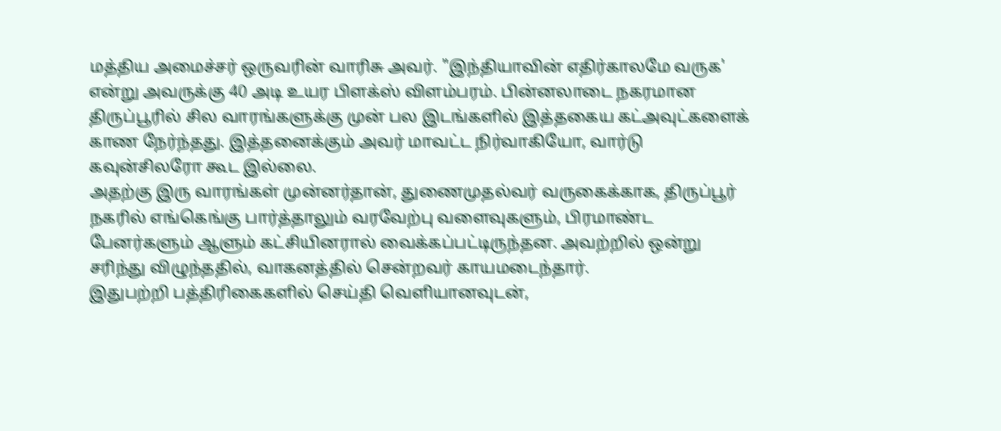மத்திய அமைச்சர் ஒருவரின் வாரிசு அவர். "இந்தியாவின் எதிர்காலமே வருக' என்று அவருக்கு 40 அடி உயர பிளக்ஸ் விளம்பரம். பின்னலாடை நகரமான திருப்பூரில் சில வாரங்களுக்கு முன் பல இடங்களில் இத்தகைய கட்அவுட்களைக் காண நேர்ந்தது. இத்தனைக்கும் அவர் மாவட்ட நிர்வாகியோ, வார்டு கவுன்சிலரோ கூட இல்லை.
அதற்கு இரு வாரங்கள் முன்னர்தான், துணைமுதல்வர் வருகைக்காக, திருப்பூர் நகரில் எங்கெங்கு பார்த்தாலும் வரவேற்பு வளைவுகளும், பிரமாண்ட பேனர்களும் ஆளும் கட்சியினரால் வைக்கப்பட்டிருந்தன. அவற்றில் ஒன்று சரிந்து விழுந்ததில், வாகனத்தில் சென்றவர் காயமடைந்தார்.
இதுபற்றி பத்திரிகைகளில் செய்தி வெளியானவுடன்,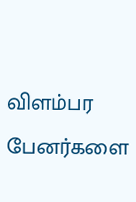விளம்பர பேனர்களை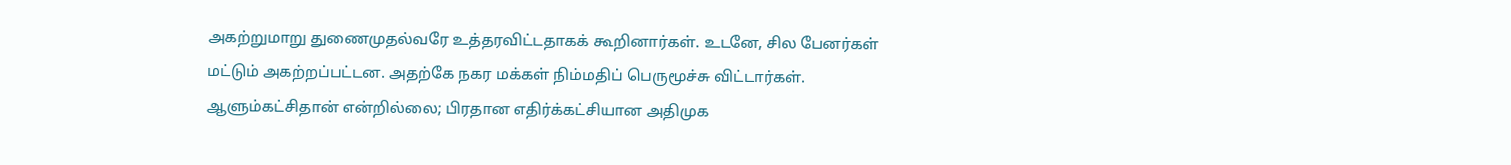அகற்றுமாறு துணைமுதல்வரே உத்தரவிட்டதாகக் கூறினார்கள். உடனே, சில பேனர்கள் மட்டும் அகற்றப்பட்டன. அதற்கே நகர மக்கள் நிம்மதிப் பெருமூச்சு விட்டார்கள்.
ஆளும்கட்சிதான் என்றில்லை; பிரதான எதிர்க்கட்சியான அதிமுக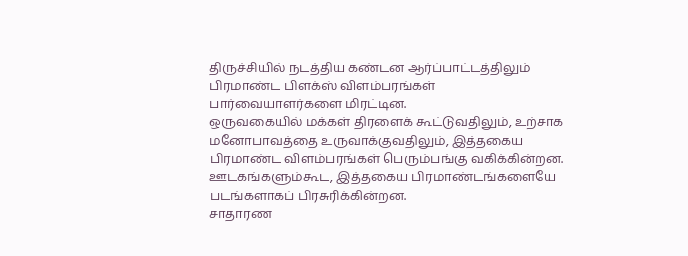திருச்சியில் நடத்திய கண்டன ஆர்ப்பாட்டத்திலும் பிரமாண்ட பிளக்ஸ் விளம்பரங்கள் பார்வையாளர்களை மிரட்டின.
ஒருவகையில் மக்கள் திரளைக் கூட்டுவதிலும், உற்சாக மனோபாவத்தை உருவாக்குவதிலும், இத்தகைய பிரமாண்ட விளம்பரங்கள் பெரும்பங்கு வகிக்கின்றன. ஊடகங்களும்கூட, இத்தகைய பிரமாண்டங்களையே படங்களாகப் பிரசுரிக்கின்றன.
சாதாரண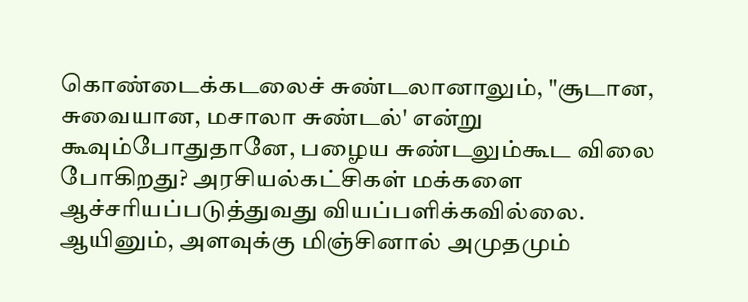கொண்டைக்கடலைச் சுண்டலானாலும், "சூடான, சுவையான, மசாலா சுண்டல்' என்று கூவும்போதுதானே, பழைய சுண்டலும்கூட விலை போகிறது? அரசியல்கட்சிகள் மக்களை ஆச்சரியப்படுத்துவது வியப்பளிக்கவில்லை. ஆயினும், அளவுக்கு மிஞ்சினால் அமுதமும்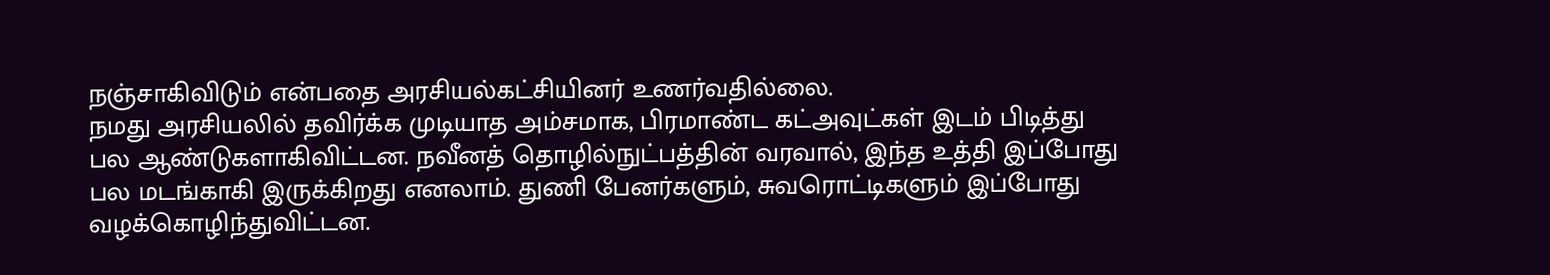நஞ்சாகிவிடும் என்பதை அரசியல்கட்சியினர் உணர்வதில்லை.
நமது அரசியலில் தவிர்க்க முடியாத அம்சமாக, பிரமாண்ட கட்அவுட்கள் இடம் பிடித்து பல ஆண்டுகளாகிவிட்டன. நவீனத் தொழில்நுட்பத்தின் வரவால், இந்த உத்தி இப்போது பல மடங்காகி இருக்கிறது எனலாம். துணி பேனர்களும், சுவரொட்டிகளும் இப்போது வழக்கொழிந்துவிட்டன.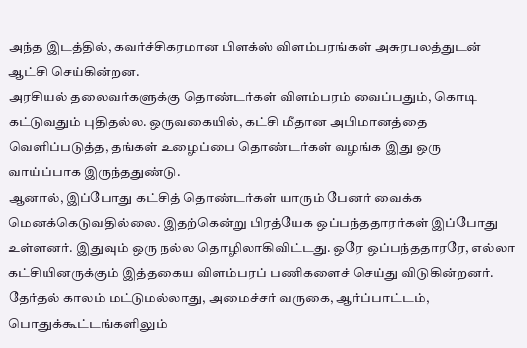அந்த இடத்தில், கவர்ச்சிகரமான பிளக்ஸ் விளம்பரங்கள் அசுரபலத்துடன் ஆட்சி செய்கின்றன.
அரசியல் தலைவர்களுக்கு தொண்டர்கள் விளம்பரம் வைப்பதும், கொடி கட்டுவதும் புதிதல்ல. ஒருவகையில், கட்சி மீதான அபிமானத்தை வெளிப்படுத்த, தங்கள் உழைப்பை தொண்டர்கள் வழங்க இது ஒரு வாய்ப்பாக இருந்ததுண்டு.
ஆனால், இப்போது கட்சித் தொண்டர்கள் யாரும் பேனர் வைக்க மெனக்கெடுவதில்லை. இதற்கென்று பிரத்யேக ஒப்பந்ததாரர்கள் இப்போது உள்ளனர். இதுவும் ஒரு நல்ல தொழிலாகிவிட்டது. ஒரே ஒப்பந்ததாரரே, எல்லா கட்சியினருக்கும் இத்தகைய விளம்பரப் பணிகளைச் செய்து விடுகின்றனர்.
தேர்தல் காலம் மட்டுமல்லாது, அமைச்சர் வருகை, ஆர்ப்பாட்டம், பொதுக்கூட்டங்களிலும்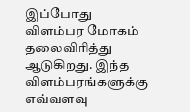இப்போது விளம்பர மோகம் தலைவிரித்து ஆடுகிறது. இந்த விளம்பரங்களுக்கு எவ்வளவு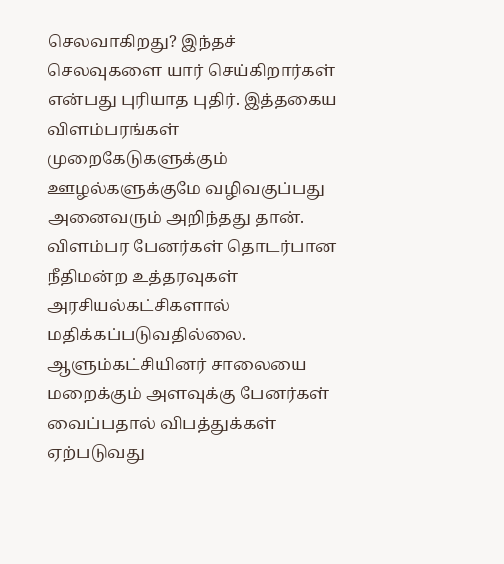செலவாகிறது? இந்தச் செலவுகளை யார் செய்கிறார்கள் என்பது புரியாத புதிர். இத்தகைய விளம்பரங்கள் முறைகேடுகளுக்கும் ஊழல்களுக்குமே வழிவகுப்பது அனைவரும் அறிந்தது தான்.
விளம்பர பேனர்கள் தொடர்பான நீதிமன்ற உத்தரவுகள் அரசியல்கட்சிகளால் மதிக்கப்படுவதில்லை. ஆளும்கட்சியினர் சாலையை மறைக்கும் அளவுக்கு பேனர்கள் வைப்பதால் விபத்துக்கள் ஏற்படுவது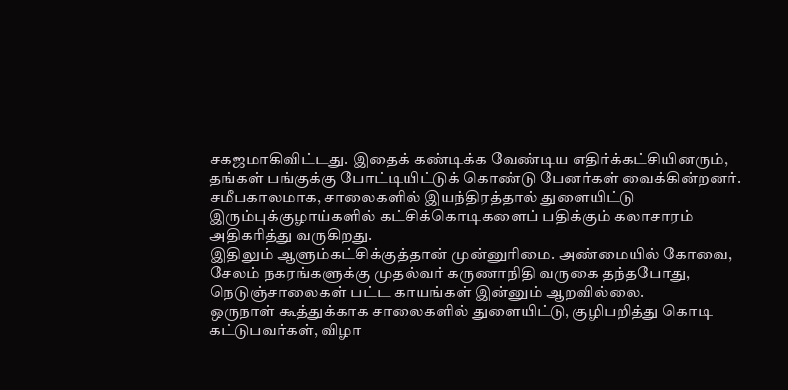சகஜமாகிவிட்டது. இதைக் கண்டிக்க வேண்டிய எதிர்க்கட்சியினரும், தங்கள் பங்குக்கு போட்டியிட்டுக் கொண்டு பேனர்கள் வைக்கின்றனர்.
சமீபகாலமாக, சாலைகளில் இயந்திரத்தால் துளையிட்டு இரும்புக்குழாய்களில் கட்சிக்கொடிகளைப் பதிக்கும் கலாசாரம் அதிகரித்து வருகிறது.
இதிலும் ஆளும்கட்சிக்குத்தான் முன்னுரிமை. அண்மையில் கோவை, சேலம் நகரங்களுக்கு முதல்வர் கருணாநிதி வருகை தந்தபோது, நெடுஞ்சாலைகள் பட்ட காயங்கள் இன்னும் ஆறவில்லை.
ஒருநாள் கூத்துக்காக சாலைகளில் துளையிட்டு, குழிபறித்து கொடி கட்டுபவர்கள், விழா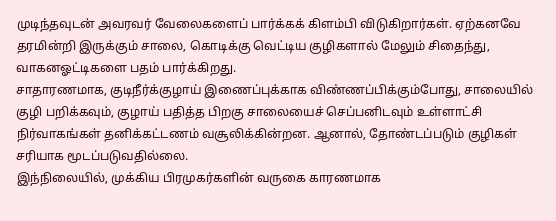முடிந்தவுடன் அவரவர் வேலைகளைப் பார்க்கக் கிளம்பி விடுகிறார்கள். ஏற்கனவே தரமின்றி இருக்கும் சாலை, கொடிக்கு வெட்டிய குழிகளால் மேலும் சிதைந்து, வாகனஓட்டிகளை பதம் பார்க்கிறது.
சாதாரணமாக, குடிநீர்க்குழாய் இணைப்புக்காக விண்ணப்பிக்கும்போது, சாலையில் குழி பறிக்கவும், குழாய் பதித்த பிறகு சாலையைச் செப்பனிடவும் உள்ளாட்சி நிர்வாகங்கள் தனிக்கட்டணம் வசூலிக்கின்றன. ஆனால், தோண்டப்படும் குழிகள் சரியாக மூடப்படுவதில்லை.
இந்நிலையில், முக்கிய பிரமுகர்களின் வருகை காரணமாக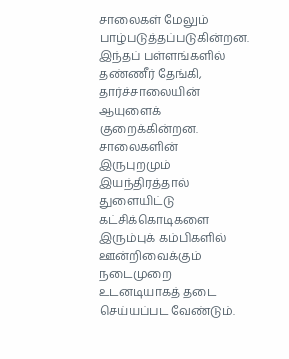சாலைகள் மேலும் பாழ்படுத்தப்படுகின்றன. இந்தப் பள்ளங்களில் தண்ணீர் தேங்கி, தார்ச்சாலையின் ஆயுளைக் குறைக்கின்றன.
சாலைகளின் இருபுறமும் இயந்திரத்தால் துளையிட்டு கட்சிக்கொடிகளை இரும்புக் கம்பிகளில் ஊன்றிவைக்கும் நடைமுறை உடனடியாகத் தடை செய்யப்பட வேண்டும்.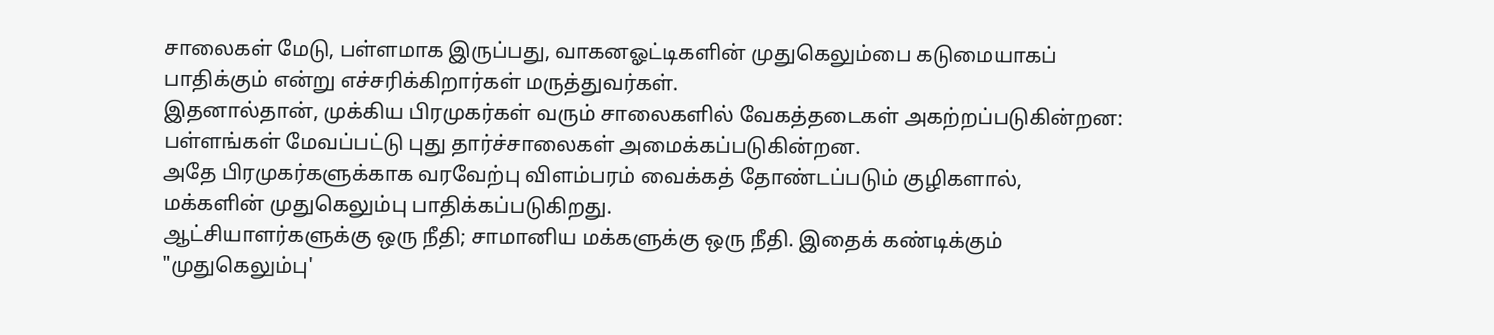சாலைகள் மேடு, பள்ளமாக இருப்பது, வாகனஓட்டிகளின் முதுகெலும்பை கடுமையாகப் பாதிக்கும் என்று எச்சரிக்கிறார்கள் மருத்துவர்கள்.
இதனால்தான், முக்கிய பிரமுகர்கள் வரும் சாலைகளில் வேகத்தடைகள் அகற்றப்படுகின்றன: பள்ளங்கள் மேவப்பட்டு புது தார்ச்சாலைகள் அமைக்கப்படுகின்றன.
அதே பிரமுகர்களுக்காக வரவேற்பு விளம்பரம் வைக்கத் தோண்டப்படும் குழிகளால், மக்களின் முதுகெலும்பு பாதிக்கப்படுகிறது.
ஆட்சியாளர்களுக்கு ஒரு நீதி; சாமானிய மக்களுக்கு ஒரு நீதி. இதைக் கண்டிக்கும் "முதுகெலும்பு'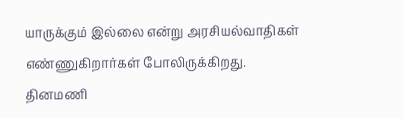யாருக்கும் இல்லை என்று அரசியல்வாதிகள் எண்ணுகிறார்கள் போலிருக்கிறது.
தினமணி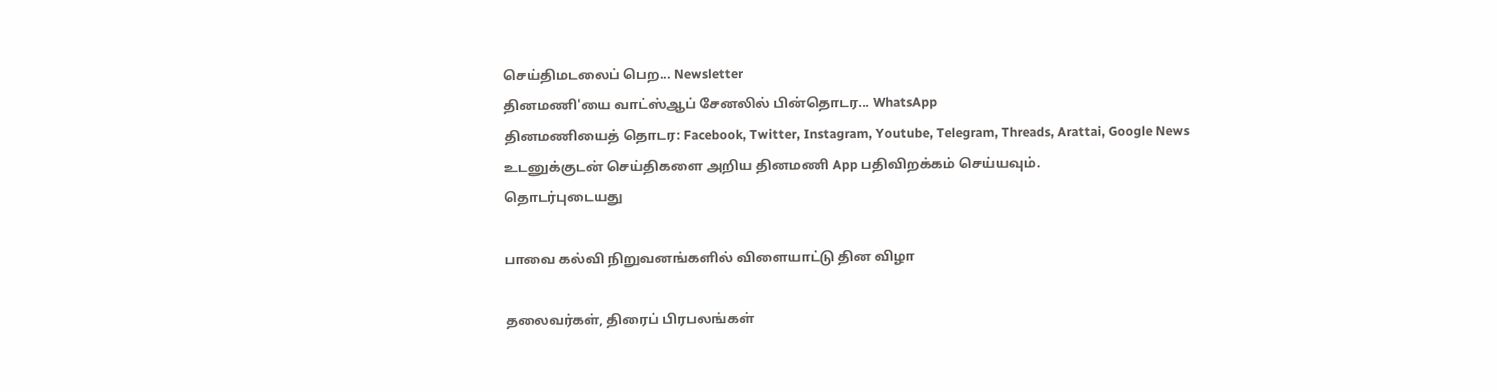செய்திமடலைப் பெற... Newsletter
தினமணி'யை வாட்ஸ்ஆப் சேனலில் பின்தொடர... WhatsApp
தினமணியைத் தொடர: Facebook, Twitter, Instagram, Youtube, Telegram, Threads, Arattai, Google News
உடனுக்குடன் செய்திகளை அறிய தினமணி App பதிவிறக்கம் செய்யவும்.
தொடர்புடையது

பாவை கல்வி நிறுவனங்களில் விளையாட்டு தின விழா

தலைவர்கள், திரைப் பிரபலங்கள்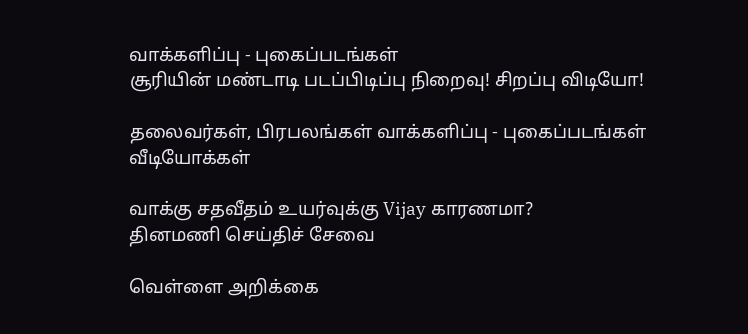வாக்களிப்பு - புகைப்படங்கள்
சூரியின் மண்டாடி படப்பிடிப்பு நிறைவு! சிறப்பு விடியோ!

தலைவர்கள், பிரபலங்கள் வாக்களிப்பு - புகைப்படங்கள்
வீடியோக்கள்

வாக்கு சதவீதம் உயர்வுக்கு Vijay காரணமா?
தினமணி செய்திச் சேவை

வெள்ளை அறிக்கை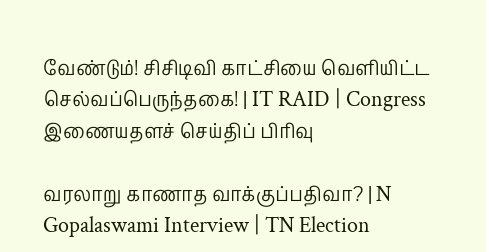வேண்டும்! சிசிடிவி காட்சியை வெளியிட்ட செல்வப்பெருந்தகை! | IT RAID | Congress
இணையதளச் செய்திப் பிரிவு

வரலாறு காணாத வாக்குப்பதிவா? | N Gopalaswami Interview | TN Election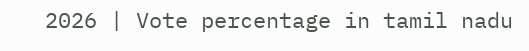2026 | Vote percentage in tamil nadu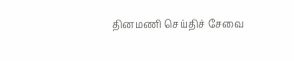தினமணி செய்திச் சேவை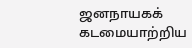ஜனநாயகக் கடமையாற்றிய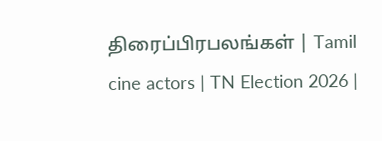திரைப்பிரபலங்கள் | Tamil cine actors | TN Election 2026 |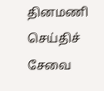தினமணி செய்திச் சேவை